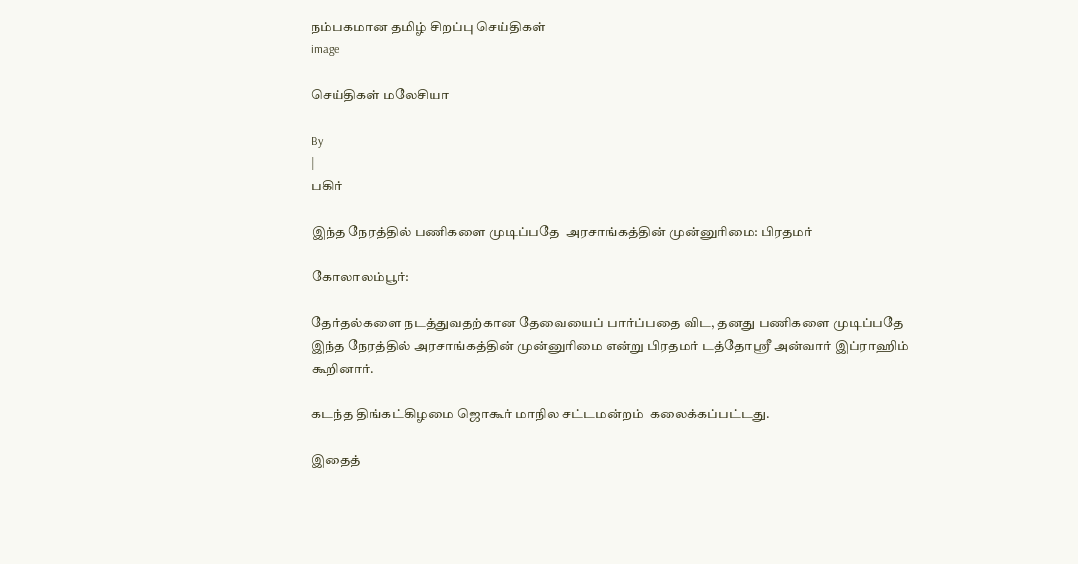நம்பகமான தமிழ் சிறப்பு செய்திகள்
image

செய்திகள் மலேசியா

By
|
பகிர்

இந்த நேரத்தில் பணிகளை முடிப்பதே  அரசாங்கத்தின் முன்னுரிமை: பிரதமர்

கோலாலம்பூர்:

தேர்தல்களை நடத்துவதற்கான தேவையைப் பார்ப்பதை விட, தனது பணிகளை முடிப்பதே இந்த நேரத்தில் அரசாங்கத்தின் முன்னுரிமை என்று பிரதமர் டத்தோஸ்ரீ அன்வார் இப்ராஹிம் கூறினார்.

கடந்த திங்கட்கிழமை ஜொகூர் மாநில சட்டமன்றம்  கலைக்கப்பட்டது.

இதைத்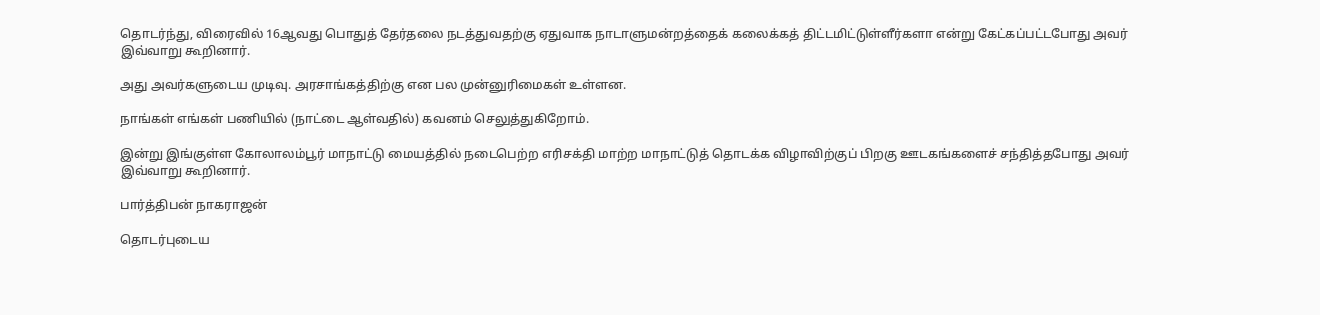தொடர்ந்து, விரைவில் 16ஆவது பொதுத் தேர்தலை நடத்துவதற்கு ஏதுவாக நாடாளுமன்றத்தைக் கலைக்கத் திட்டமிட்டுள்ளீர்களா என்று கேட்கப்பட்டபோது அவர் இவ்வாறு கூறினார்.

அது அவர்களுடைய முடிவு. அரசாங்கத்திற்கு என பல முன்னுரிமைகள் உள்ளன.

நாங்கள் எங்கள் பணியில் (நாட்டை ஆள்வதில்) கவனம் செலுத்துகிறோம்.

இன்று இங்குள்ள கோலாலம்பூர் மாநாட்டு மையத்தில் நடைபெற்ற எரிசக்தி மாற்ற மாநாட்டுத் தொடக்க விழாவிற்குப் பிறகு ஊடகங்களைச் சந்தித்தபோது அவர் இவ்வாறு கூறினார்.

பார்த்திபன் நாகராஜன்

தொடர்புடைய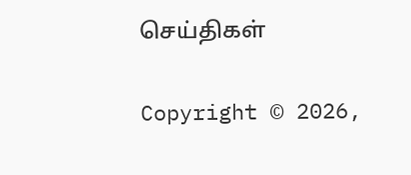செய்திகள்

Copyright © 2026,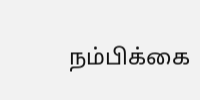நம்பிக்கை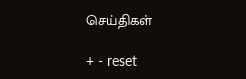செய்திகள்

+ - reset